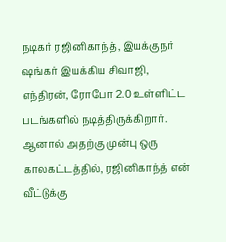நடிகர் ரஜினிகாந்த், இயக்குநர் ஷங்கர் இயக்கிய சிவாஜி, எந்திரன், ரோபோ 2.0 உள்ளிட்ட படங்களில் நடித்திருக்கிறார். ஆனால் அதற்கு முன்பு ஒரு காலகட்டத்தில், ரஜினிகாந்த் என் வீட்டுக்கு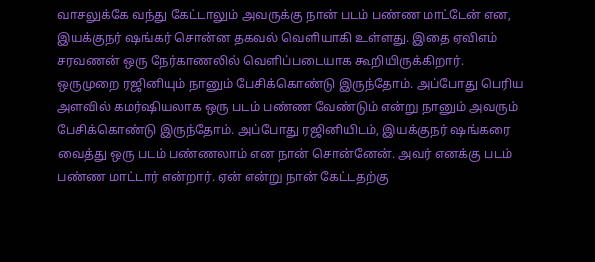வாசலுக்கே வந்து கேட்டாலும் அவருக்கு நான் படம் பண்ண மாட்டேன் என, இயக்குநர் ஷங்கர் சொன்ன தகவல் வெளியாகி உள்ளது. இதை ஏவிஎம் சரவணன் ஒரு நேர்காணலில் வெளிப்படையாக கூறியிருக்கிறார்.
ஒருமுறை ரஜினியும் நானும் பேசிக்கொண்டு இருந்தோம். அப்போது பெரிய அளவில் கமர்ஷியலாக ஒரு படம் பண்ண வேண்டும் என்று நானும் அவரும் பேசிக்கொண்டு இருந்தோம். அப்போது ரஜினியிடம், இயக்குநர் ஷங்கரை வைத்து ஒரு படம் பண்ணலாம் என நான் சொன்னேன். அவர் எனக்கு படம் பண்ண மாட்டார் என்றார். ஏன் என்று நான் கேட்டதற்கு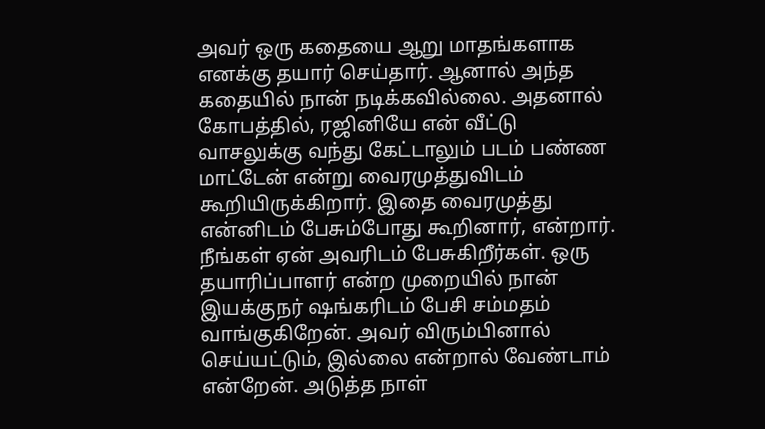அவர் ஒரு கதையை ஆறு மாதங்களாக எனக்கு தயார் செய்தார். ஆனால் அந்த கதையில் நான் நடிக்கவில்லை. அதனால் கோபத்தில், ரஜினியே என் வீட்டு வாசலுக்கு வந்து கேட்டாலும் படம் பண்ண மாட்டேன் என்று வைரமுத்துவிடம் கூறியிருக்கிறார். இதை வைரமுத்து என்னிடம் பேசும்போது கூறினார், என்றார்.
நீங்கள் ஏன் அவரிடம் பேசுகிறீர்கள். ஒரு தயாரிப்பாளர் என்ற முறையில் நான் இயக்குநர் ஷங்கரிடம் பேசி சம்மதம் வாங்குகிறேன். அவர் விரும்பினால் செய்யட்டும், இல்லை என்றால் வேண்டாம் என்றேன். அடுத்த நாள்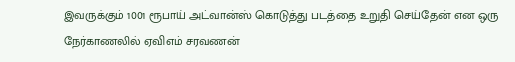இவருக்கும் 1001 ரூபாய் அட்வான்ஸ் கொடுத்து படத்தை உறுதி செய்தேன் என ஒரு நேர்காணலில் ஏவிஎம் சரவணன்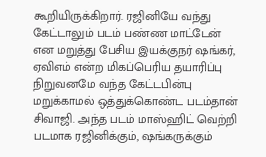கூறியிருக்கிறார். ரஜினியே வந்து கேட்டாலும் படம் பண்ண மாட்டேன் என மறுத்து பேசிய இயக்குநர் ஷங்கர், ஏவிஎம் என்ற மிகப்பெரிய தயாரிப்பு நிறுவனமே வந்த கேட்டபின்பு மறுக்காமல் ஒத்துக்கொண்ட படம்தான் சிவாஜி. அந்த படம் மாஸ்ஹிட் வெற்றி படமாக ரஜினிக்கும், ஷங்கருக்கும்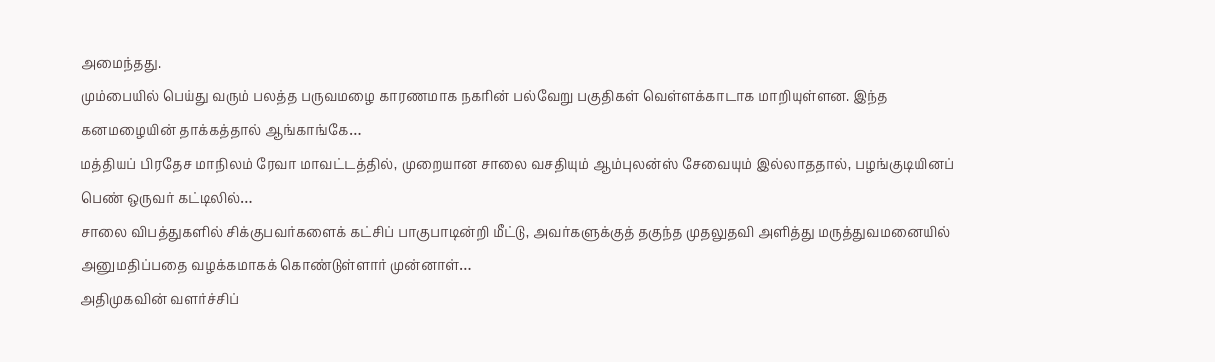அமைந்தது.
மும்பையில் பெய்து வரும் பலத்த பருவமழை காரணமாக நகரின் பல்வேறு பகுதிகள் வெள்ளக்காடாக மாறியுள்ளன. இந்த கனமழையின் தாக்கத்தால் ஆங்காங்கே…
மத்தியப் பிரதேச மாநிலம் ரேவா மாவட்டத்தில், முறையான சாலை வசதியும் ஆம்புலன்ஸ் சேவையும் இல்லாததால், பழங்குடியினப் பெண் ஒருவர் கட்டிலில்…
சாலை விபத்துகளில் சிக்குபவர்களைக் கட்சிப் பாகுபாடின்றி மீட்டு, அவர்களுக்குத் தகுந்த முதலுதவி அளித்து மருத்துவமனையில் அனுமதிப்பதை வழக்கமாகக் கொண்டுள்ளார் முன்னாள்…
அதிமுகவின் வளர்ச்சிப்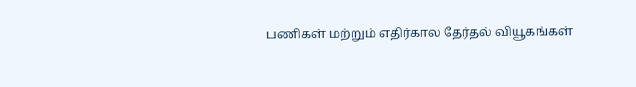பணிகள் மற்றும் எதிர்கால தேர்தல் வியூகங்கள்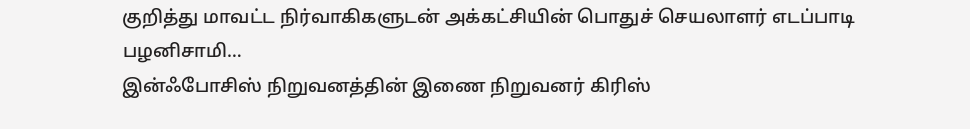குறித்து மாவட்ட நிர்வாகிகளுடன் அக்கட்சியின் பொதுச் செயலாளர் எடப்பாடி பழனிசாமி…
இன்ஃபோசிஸ் நிறுவனத்தின் இணை நிறுவனர் கிரிஸ்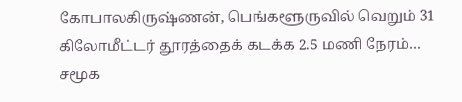கோபாலகிருஷ்ணன், பெங்களூருவில் வெறும் 31 கிலோமீட்டர் தூரத்தைக் கடக்க 2.5 மணி நேரம்…
சமூக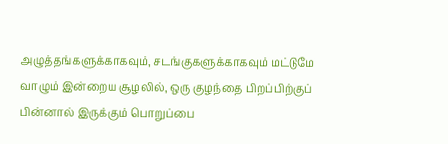அழுத்தங்களுக்காகவும், சடங்குகளுக்காகவும் மட்டுமே வாழும் இன்றைய சூழலில், ஒரு குழந்தை பிறப்பிற்குப் பின்னால் இருக்கும் பொறுப்பை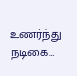உணர்ந்து நடிகை…